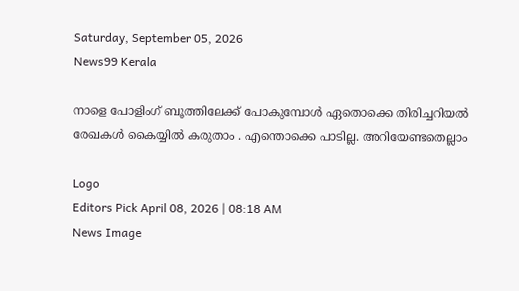Saturday, September 05, 2026
News99 Kerala

നാളെ പോളിംഗ് ബൂത്തിലേക്ക് പോകുമ്പോൾ ഏതൊക്കെ തിരിച്ചറിയല്‍ രേഖകള്‍ കൈയ്യിൽ കരുതാം . എന്തൊക്കെ പാടില്ല. അറിയേണ്ടതെല്ലാം

Logo
Editors Pick April 08, 2026 | 08:18 AM
News Image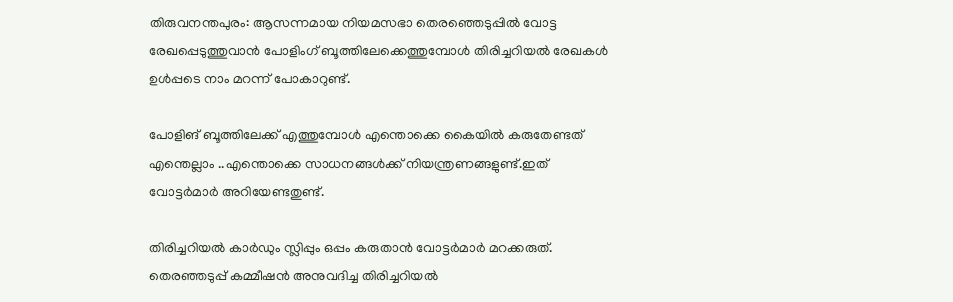തിരുവനന്തപുരം: ആസന്നമായ നിയമസഭാ തെരഞ്ഞെടുപ്പില്‍ വോട്ട രേഖപ്പെടുത്തുവാൻ പോളിംഗ് ബൂത്തിലേക്കെത്തുമ്പോള്‍ തിരിച്ചറിയല്‍ രേഖകള്‍ ഉള്‍പ്പടെ നാം മറന്ന് പോകാറുണ്ട്.

പോളിങ് ബൂത്തിലേക്ക് എത്തുമ്പോള്‍ എന്തൊക്കെ കൈയില്‍ കരുതേണ്ടത് എന്തെല്ലാം ..എന്തൊക്കെ സാധനങ്ങള്‍ക്ക് നിയന്ത്രണങ്ങളുണ്ട്.ഇത് വോട്ടര്‍മാര്‍ അറിയേണ്ടതുണ്ട്.

തിരിച്ചറിയല്‍ കാര്‍ഡും സ്ലിപ്പും ഒപ്പം കരുതാന്‍ വോട്ടര്‍മാര്‍ മറക്കരുത്. തെരഞ്ഞടുപ്പ് കമ്മീഷന്‍ അനുവദിച്ച തിരിച്ചറിയല്‍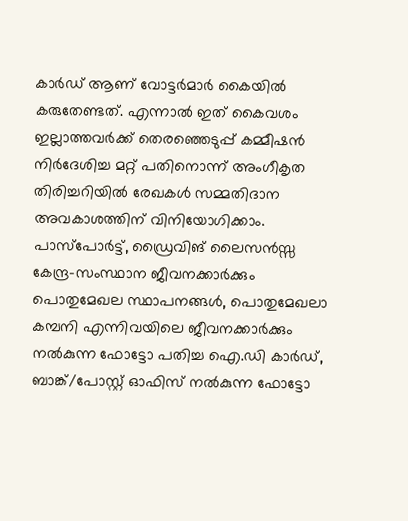കാര്‍ഡ് ആണ് വോട്ടര്‍മാര്‍ കൈയില്‍ കരുതേണ്ടത്. എന്നാല്‍ ഇത് കൈവശം ഇല്ലാത്തവര്‍ക്ക് തെരഞ്ഞെടുപ്പ് കമ്മീഷന്‍ നിര്‍ദേശിച്ച മറ്റ് പതിനൊന്ന് അംഗീകൃത തിരിച്ചറിയില്‍ രേഖകള്‍ സമ്മതിദാന അവകാശത്തിന് വിനിയോഗിക്കാം. പാസ്‌പോര്‍ട്ട്, ഡ്രൈവിങ് ലൈസന്‍സ്സ കേന്ദ്ര-സംസ്ഥാന ജീവനക്കാര്‍ക്കും പൊതുമേഖല സ്ഥാപനങ്ങള്‍, പൊതുമേഖലാ കമ്പനി എന്നിവയിലെ ജീവനക്കാര്‍ക്കും നല്‍കുന്ന ഫോട്ടോ പതിച്ച ഐ.ഡി കാര്‍ഡ്, ബാങ്ക്/പോസ്റ്റ് ഓഫിസ് നല്‍കുന്ന ഫോട്ടോ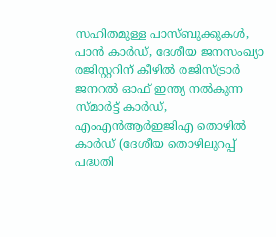സഹിതമുള്ള പാസ്ബുക്കുകള്‍, പാന്‍ കാര്‍ഡ്, ദേശീയ ജനസംഖ്യാ രജിസ്റ്ററിന് കീഴില്‍ രജിസ്ട്രാര്‍ ജനറല്‍ ഓഫ് ഇന്ത്യ നല്‍കുന്ന സ്മാര്‍ട്ട് കാര്‍ഡ്, എംഎന്‍ആര്‍ഇജിഎ തൊഴില്‍ കാര്‍ഡ് (ദേശീയ തൊഴിലുറപ്പ് പദ്ധതി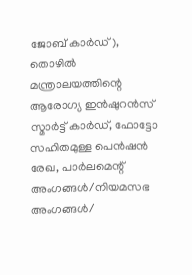ജോബ് കാര്‍ഡ്), തൊഴില്‍ മന്ത്രാലയത്തിന്റെ ആരോഗ്യ ഇന്‍ഷുറന്‍സ് സ്മാര്‍ട്ട് കാര്‍ഡ്, ഫോട്ടോ സഹിതമുള്ള പെന്‍ഷന്‍ രേഖ, പാര്‍ലമെന്റ് അംഗങ്ങള്‍/നിയമസഭ അംഗങ്ങള്‍/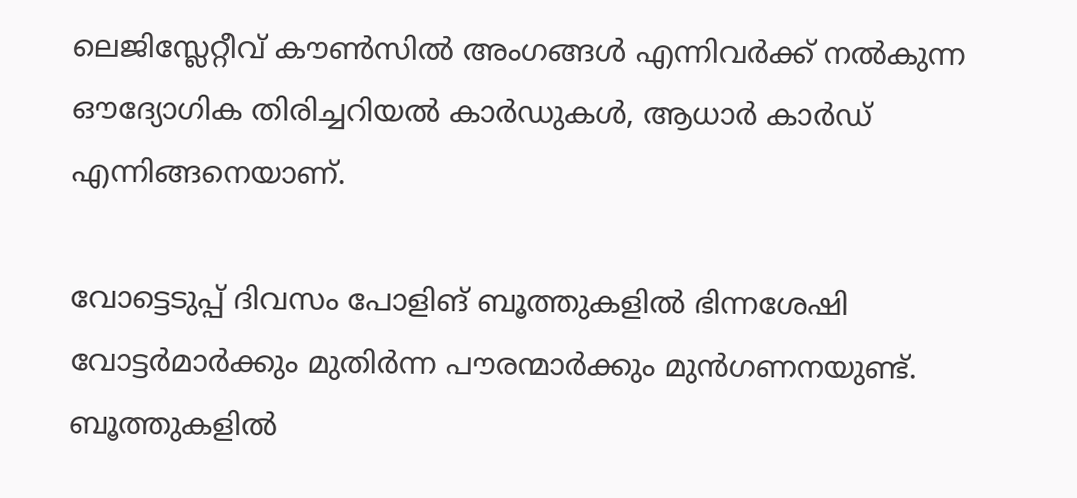ലെജിസ്ലേറ്റീവ് കൗണ്‍സില്‍ അംഗങ്ങള്‍ എന്നിവര്‍ക്ക് നല്‍കുന്ന ഔദ്യോഗിക തിരിച്ചറിയല്‍ കാര്‍ഡുകള്‍, ആധാര്‍ കാര്‍ഡ് എന്നിങ്ങനെയാണ്.

വോട്ടെടുപ്പ് ദിവസം പോളിങ് ബൂത്തുകളില്‍ ഭിന്നശേഷി വോട്ടര്‍മാര്‍ക്കും മുതിര്‍ന്ന പൗരന്മാര്‍ക്കും മുന്‍ഗണനയുണ്ട്. ബൂത്തുകളില്‍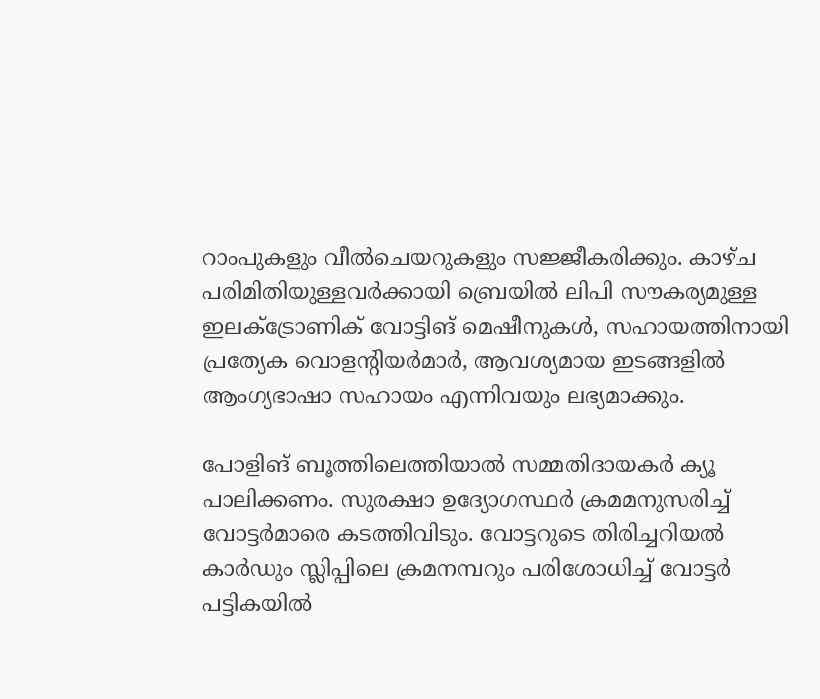റാംപുകളും വീല്‍ചെയറുകളും സജ്ജീകരിക്കും. കാഴ്ച പരിമിതിയുള്ളവര്‍ക്കായി ബ്രെയില്‍ ലിപി സൗകര്യമുള്ള ഇലക്‌ട്രോണിക് വോട്ടിങ് മെഷീനുകള്‍, സഹായത്തിനായി പ്രത്യേക വൊളന്റിയര്‍മാര്‍, ആവശ്യമായ ഇടങ്ങളില്‍ ആംഗ്യഭാഷാ സഹായം എന്നിവയും ലഭ്യമാക്കും.

പോളിങ് ബൂത്തിലെത്തിയാല്‍ സമ്മതിദായകര്‍ ക്യൂ പാലിക്കണം. സുരക്ഷാ ഉദ്യോഗസ്ഥര്‍ ക്രമമനുസരിച്ച്‌ വോട്ടര്‍മാരെ കടത്തിവിടും. വോട്ടറുടെ തിരിച്ചറിയല്‍ കാര്‍ഡും സ്ലിപ്പിലെ ക്രമനമ്പറും പരിശോധിച്ച്‌ വോട്ടര്‍ പട്ടികയില്‍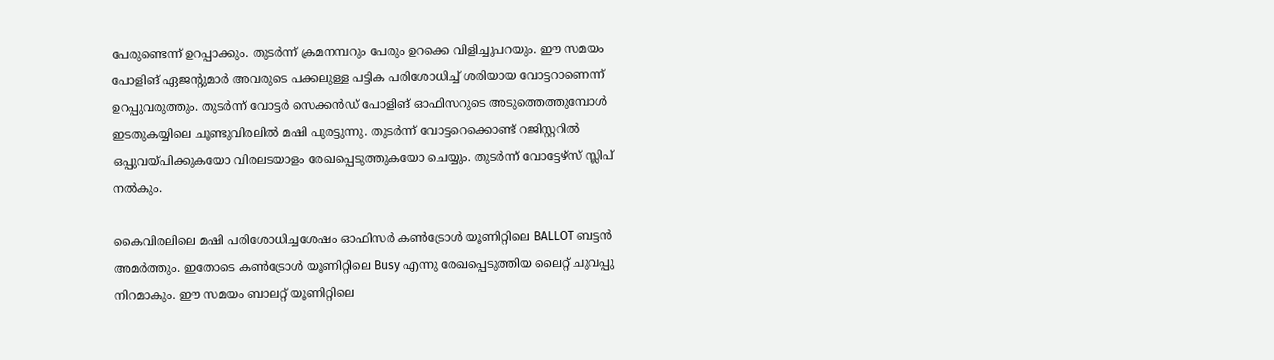പേരുണ്ടെന്ന് ഉറപ്പാക്കും. തുടര്‍ന്ന് ക്രമനമ്പറും പേരും ഉറക്കെ വിളിച്ചുപറയും. ഈ സമയം പോളിങ് ഏജന്റുമാര്‍ അവരുടെ പക്കലുള്ള പട്ടിക പരിശോധിച്ച്‌ ശരിയായ വോട്ടറാണെന്ന് ഉറപ്പുവരുത്തും. തുടര്‍ന്ന് വോട്ടര്‍ സെക്കന്‍ഡ് പോളിങ് ഓഫിസറുടെ അടുത്തെത്തുമ്പോള്‍ ഇടതുകയ്യിലെ ചൂണ്ടുവിരലില്‍ മഷി പുരട്ടുന്നു. തുടര്‍ന്ന് വോട്ടറെക്കൊണ്ട് റജിസ്റ്ററില്‍ ഒപ്പുവയ്പിക്കുകയോ വിരലടയാളം രേഖപ്പെടുത്തുകയോ ചെയ്യും. തുടര്‍ന്ന് വോട്ടേഴ്സ് സ്ലിപ് നല്‍കും.

കൈവിരലിലെ മഷി പരിശോധിച്ചശേഷം ഓഫിസര്‍ കണ്‍ട്രോള്‍ യൂണിറ്റിലെ BALLOT ബട്ടന്‍ അമര്‍ത്തും. ഇതോടെ കണ്‍ട്രോള്‍ യൂണിറ്റിലെ Busy എന്നു രേഖപ്പെടുത്തിയ ലൈറ്റ് ചുവപ്പു നിറമാകും. ഈ സമയം ബാലറ്റ് യൂണിറ്റിലെ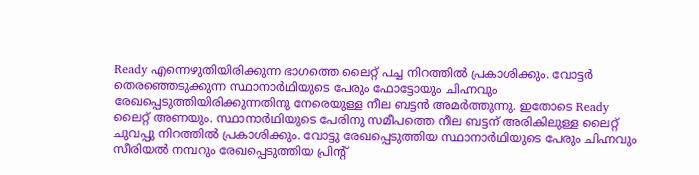Ready എന്നെഴുതിയിരിക്കുന്ന ഭാഗത്തെ ലൈറ്റ് പച്ച നിറത്തില്‍ പ്രകാശിക്കും. വോട്ടര്‍ തെരഞ്ഞെടുക്കുന്ന സ്ഥാനാര്‍ഥിയുടെ പേരും ഫോട്ടോയും ചിഹ്നവും രേഖപ്പെടുത്തിയിരിക്കുന്നതിനു നേരെയുള്ള നീല ബട്ടന്‍ അമര്‍ത്തുന്നു. ഇതോടെ Ready ലൈറ്റ് അണയും. സ്ഥാനാര്‍ഥിയുടെ പേരിനു സമീപത്തെ നീല ബട്ടന് അരികിലുള്ള ലൈറ്റ് ചുവപ്പു നിറത്തില്‍ പ്രകാശിക്കും. വോട്ടു രേഖപ്പെടുത്തിയ സ്ഥാനാര്‍ഥിയുടെ പേരും ചിഹ്നവും സീരിയല്‍ നമ്പറും രേഖപ്പെടുത്തിയ പ്രിന്റ്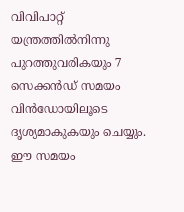വിവിപാറ്റ് യന്ത്രത്തില്‍നിന്നു പുറത്തുവരികയും 7 സെക്കന്‍ഡ് സമയം വിന്‍ഡോയിലൂടെ ദൃശ്യമാകുകയും ചെയ്യും. ഈ സമയം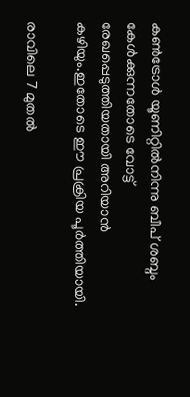കണ്‍ട്രോള്‍ യൂണിറ്റില്‍നിന്നു ബീപ് ശബ്ദം കേള്‍ക്കുന്നതോടെ വോട്ട് രേഖപ്പെടുത്തിയതായി അറിയാന്‍ കഴിയും.ഇതോടെ ഈ പ്രക്രിയ പൂർത്തിയായി.

രാവിലെ 7 മുതല്‍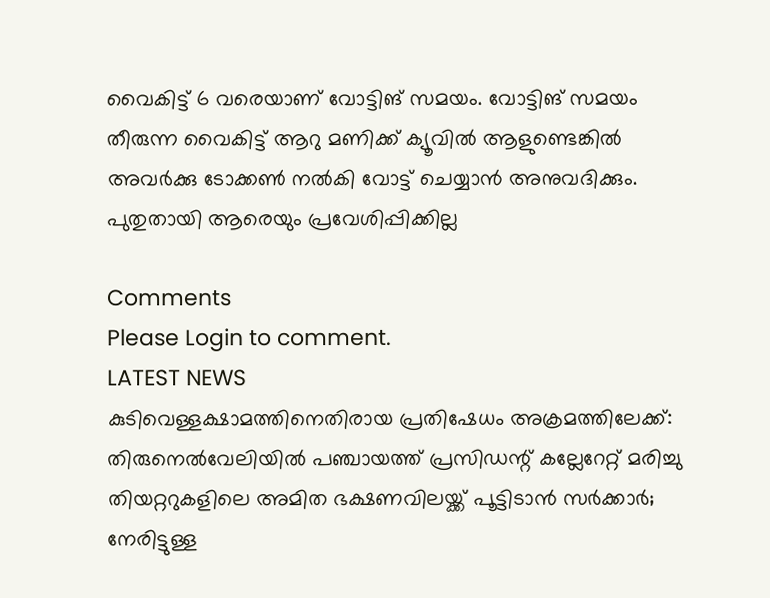വൈകിട്ട് 6 വരെയാണ് വോട്ടിങ് സമയം. വോട്ടിങ് സമയം തീരുന്ന വൈകിട്ട് ആറു മണിക്ക് ക്യൂവില്‍ ആളുണ്ടെങ്കില്‍ അവര്‍ക്കു ടോക്കണ്‍ നല്‍കി വോട്ട് ചെയ്യാന്‍ അനുവദിക്കും. പുതുതായി ആരെയും പ്രവേശിപ്പിക്കില്ല

Comments
Please Login to comment.
LATEST NEWS
കുടിവെള്ളക്ഷാമത്തിനെതിരായ പ്രതിഷേധം അക്രമത്തിലേക്ക്: തിരുനെൽവേലിയിൽ പഞ്ചായത്ത് പ്രസിഡന്റ് കല്ലേറേറ്റ് മരിച്ചു
തിയറ്ററുകളിലെ അമിത ഭക്ഷണവിലയ്ക്ക് പൂട്ടിടാൻ സർക്കാർ; നേരിട്ടുള്ള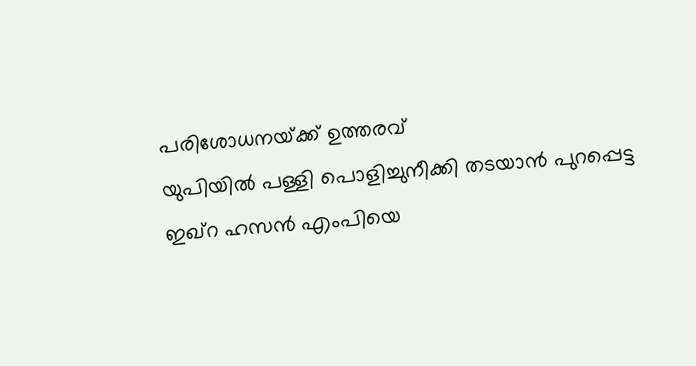പരിശോധനയ്‌ക്ക് ഉത്തരവ്
യുപിയിൽ പള്ളി പൊളിച്ചുനീക്കി തടയാൻ പുറപ്പെട്ട ഇഖ്റ ഹസൻ എംപിയെ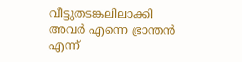വീട്ടുതടങ്കലിലാക്കി
അവർ എന്നെ ഭ്രാന്തൻ എന്ന്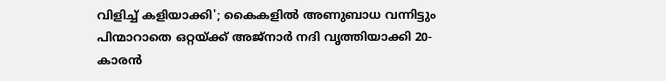വിളിച്ച് കളിയാക്കി'; കൈകളിൽ അണുബാധ വന്നിട്ടും പിന്മാറാതെ ഒറ്റയ്ക്ക് അജ്നാർ നദി വൃത്തിയാക്കി 20-കാരൻ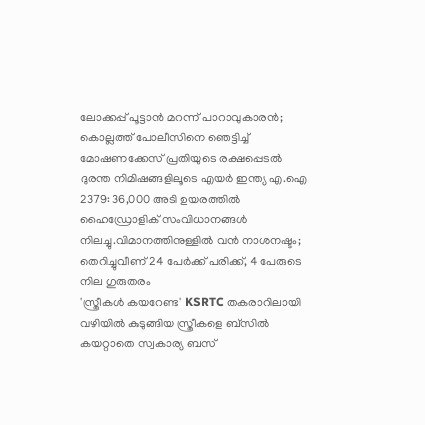ലോക്കപ്പ് പൂട്ടാൻ മറന്ന് പാറാവുകാരൻ; കൊല്ലത്ത് പോലീസിനെ ഞെട്ടിച്ച് മോഷണക്കേസ് പ്രതിയുടെ രക്ഷപ്പെടൽ
ദുരന്ത നിമിഷങ്ങളിലൂടെ എയർ ഇന്ത്യ എ.ഐ 2379: 36,000 അടി ഉയരത്തിൽ ഹൈഡ്രോളിക് സംവിധാനങ്ങൾ നിലച്ചു.വിമാനത്തിനുള്ളിൽ വൻ നാശനഷ്ടം; തെറിച്ചുവീണ് 24 പേർക്ക് പരിക്ക്, 4 പേരുടെ നില ഗുരുതരം
'സ്ത്രീകൾ കയറേണ്ട' KSRTC തകരാറിലായി വഴിയിൽ കുടുങ്ങിയ സ്ത്രീകളെ ബ്‌സിൽ കയറ്റാതെ സ്വകാര്യ ബസ്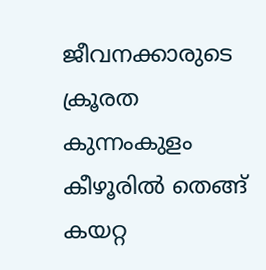ജീവനക്കാരുടെ ക്രൂരത
കുന്നംകുളം കീഴൂരിൽ തെങ്ങ് കയറ്റ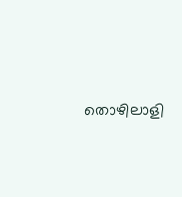തൊഴിലാളി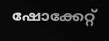ഷോക്കേറ്റ്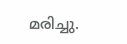മരിച്ചു.